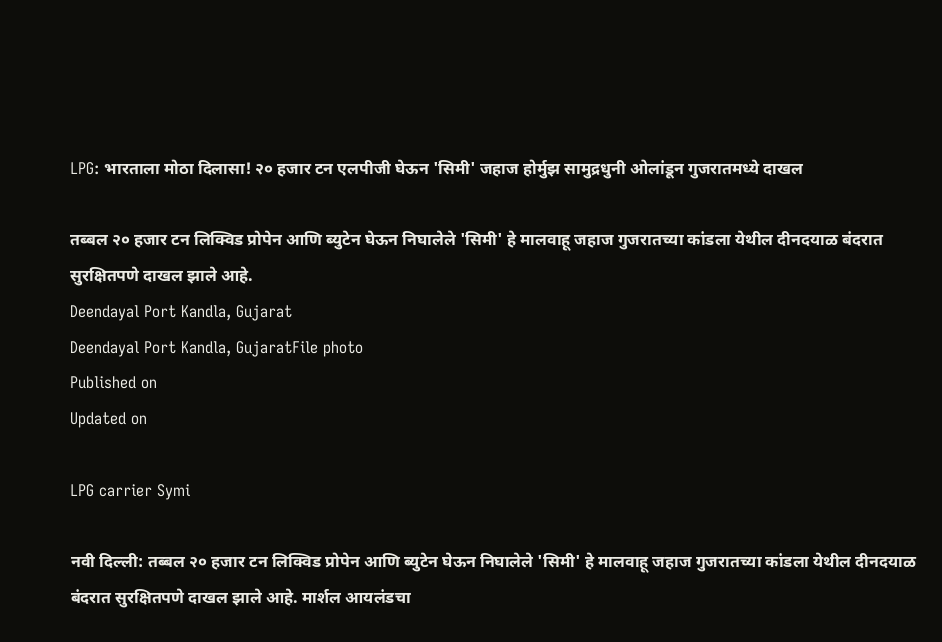LPG: भारताला मोठा दिलासा! २० हजार टन एलपीजी घेऊन 'सिमी' जहाज होर्मुझ सामुद्रधुनी ओलांडून गुजरातमध्ये दाखल

तब्बल २० हजार टन लिक्विड प्रोपेन आणि ब्युटेन घेऊन निघालेले 'सिमी' हे मालवाहू जहाज गुजरातच्या कांडला येथील दीनदयाळ बंदरात सुरक्षितपणे दाखल झाले आहे.
Deendayal Port Kandla, Gujarat
Deendayal Port Kandla, GujaratFile photo
Published on
Updated on

LPG carrier Symi

नवी दिल्ली: तब्बल २० हजार टन लिक्विड प्रोपेन आणि ब्युटेन घेऊन निघालेले 'सिमी' हे मालवाहू जहाज गुजरातच्या कांडला येथील दीनदयाळ बंदरात सुरक्षितपणे दाखल झाले आहे. मार्शल आयलंडचा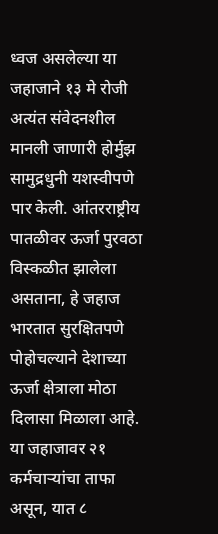ध्वज असलेल्या या जहाजाने १३ मे रोजी अत्यंत संवेदनशील मानली जाणारी होर्मुझ सामुद्रधुनी यशस्वीपणे पार केली. आंतरराष्ट्रीय पातळीवर ऊर्जा पुरवठा विस्कळीत झालेला असताना, हे जहाज भारतात सुरक्षितपणे पोहोचल्याने देशाच्या ऊर्जा क्षेत्राला मोठा दिलासा मिळाला आहे. या जहाजावर २१ कर्मचाऱ्यांचा ताफा असून, यात ८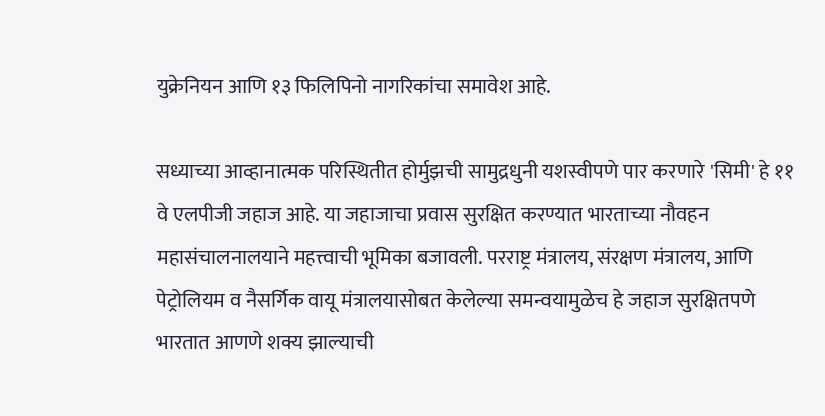युक्रेनियन आणि १३ फिलिपिनो नागरिकांचा समावेश आहे.

सध्याच्या आव्हानात्मक परिस्थितीत होर्मुझची सामुद्रधुनी यशस्वीपणे पार करणारे 'सिमी' हे ११ वे एलपीजी जहाज आहे. या जहाजाचा प्रवास सुरक्षित करण्यात भारताच्या नौवहन महासंचालनालयाने महत्त्वाची भूमिका बजावली. परराष्ट्र मंत्रालय, संरक्षण मंत्रालय, आणि पेट्रोलियम व नैसर्गिक वायू मंत्रालयासोबत केलेल्या समन्वयामुळेच हे जहाज सुरक्षितपणे भारतात आणणे शक्य झाल्याची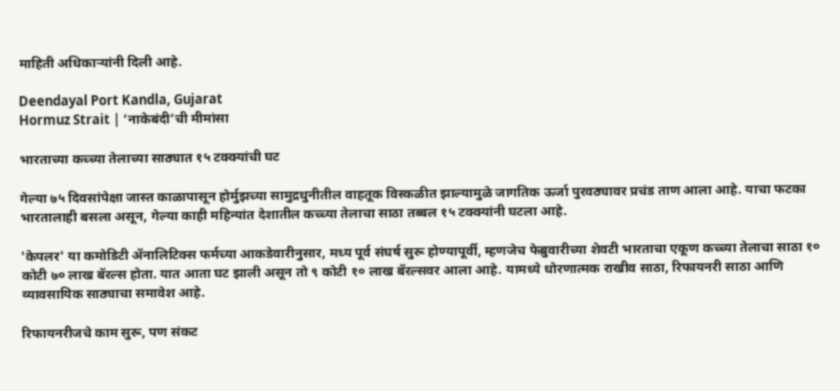माहिती अधिकार्‍यांनी दिली आहे.

Deendayal Port Kandla, Gujarat
Hormuz Strait | ‘नाकेबंदी’ची मीमांसा

भारताच्या कच्च्या तेलाच्या साठ्यात १५ टक्क्यांची घट

गेल्या ७५ दिवसांपेक्षा जास्त काळापासून होर्मुझच्या सामुद्रधुनीतील वाहतूक विस्कळीत झाल्यामुळे जागतिक ऊर्जा पुरवठ्यावर प्रचंड ताण आला आहे. याचा फटका भारतालाही बसला असून, गेल्या काही महिन्यांत देशातील कच्च्या तेलाचा साठा तब्बल १५ टक्क्यांनी घटला आहे.

'केपलर' या कमोडिटी ॲनालिटिक्स फर्मच्या आकडेवारीनुसार, मध्य पूर्व संघर्ष सुरू होण्यापूर्वी, म्हणजेच फेब्रुवारीच्या शेवटी भारताचा एकूण कच्च्या तेलाचा साठा १० कोटी ७० लाख बॅरल्स होता. यात आता घट झाली असून तो ९ कोटी १० लाख बॅरल्सवर आला आहे. यामध्ये धोरणात्मक राखीव साठा, रिफायनरी साठा आणि व्यावसायिक साठ्याचा समावेश आहे.

रिफायनरीजचे काम सुरू, पण संकट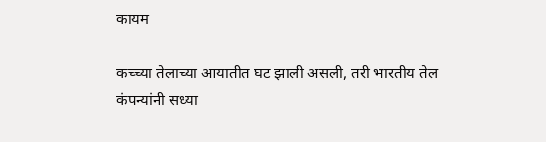कायम

कच्च्या तेलाच्या आयातीत घट झाली असली, तरी भारतीय तेल कंपन्यांनी सध्या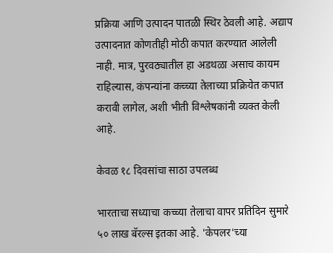प्रक्रिया आणि उत्पादन पातळी स्थिर ठेवली आहे. अद्याप उत्पादनात कोणतीही मोठी कपात करण्यात आलेली नाही. मात्र, पुरवठ्यातील हा अडथळा असाच कायम राहिल्यास, कंपन्यांना कच्च्या तेलाच्या प्रक्रियेत कपात करावी लागेल, अशी भीती विश्लेषकांनी व्यक्त केली आहे.

केवळ १८ दिवसांचा साठा उपलब्ध

भारताचा सध्याचा कच्च्या तेलाचा वापर प्रतिदिन सुमारे ५० लाख बॅरल्स इतका आहे. 'केपलर'च्या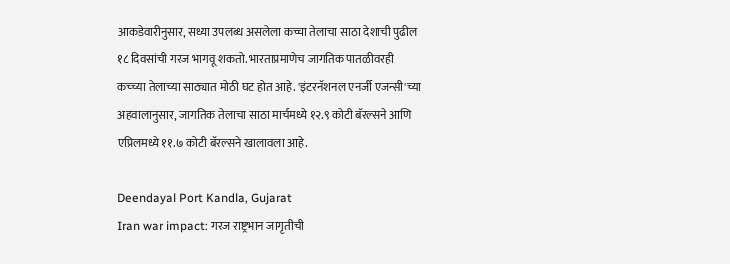आकडेवारीनुसार, सध्या उपलब्ध असलेला कच्चा तेलाचा साठा देशाची पुढील १८ दिवसांची गरज भागवू शकतो. भारताप्रमाणेच जागतिक पातळीवरही कच्च्या तेलाच्या साठ्यात मोठी घट होत आहे. 'इंटरनॅशनल एनर्जी एजन्सी'च्या अहवालानुसार, जागतिक तेलाचा साठा मार्चमध्ये १२.९ कोटी बॅरल्सने आणि एप्रिलमध्ये ११.७ कोटी बॅरल्सने खालावला आहे.

Deendayal Port Kandla, Gujarat
Iran war impact: गरज राष्ट्रभान जागृतीची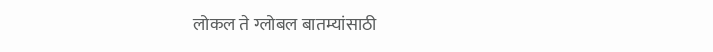लोकल ते ग्लोबल बातम्यांसाठी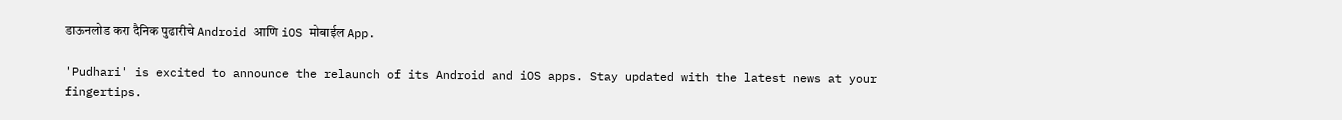डाऊनलोड करा दैनिक पुढारीचे Android आणि iOS मोबाईल App.

'Pudhari' is excited to announce the relaunch of its Android and iOS apps. Stay updated with the latest news at your fingertips.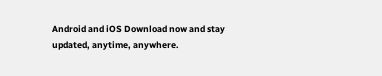Android and iOS Download now and stay updated, anytime, anywhere.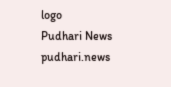logo
Pudhari News
pudhari.news